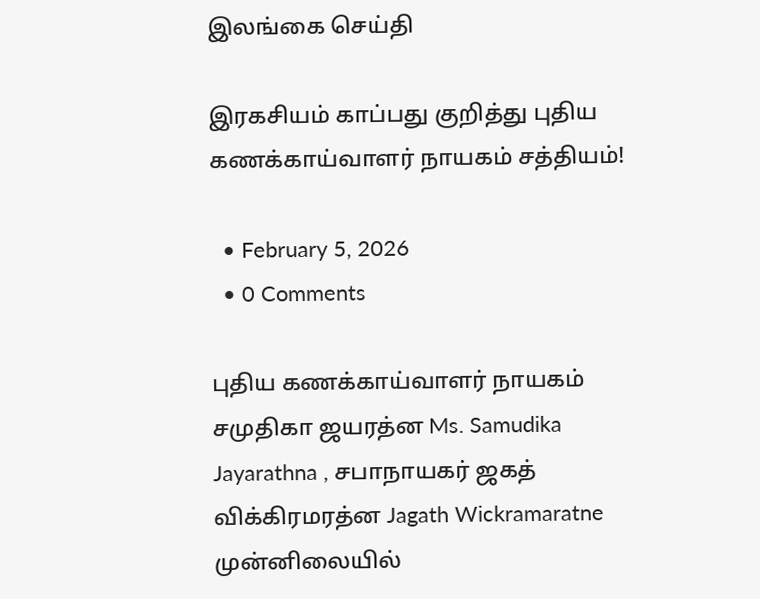இலங்கை செய்தி

இரகசியம் காப்பது குறித்து புதிய கணக்காய்வாளர் நாயகம் சத்தியம்!

  • February 5, 2026
  • 0 Comments

புதிய கணக்காய்வாளர் நாயகம் சமுதிகா ஜயரத்ன Ms. Samudika Jayarathna , சபாநாயகர் ஜகத் விக்கிரமரத்ன Jagath Wickramaratne முன்னிலையில்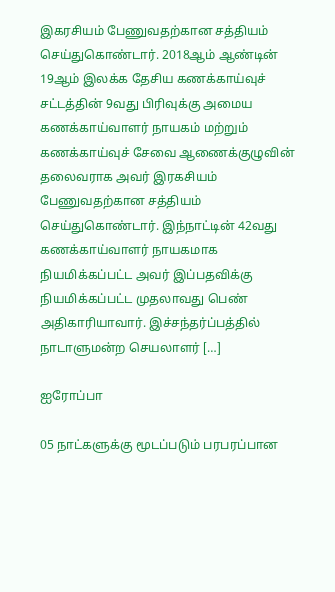இகரசியம் பேணுவதற்கான சத்தியம் செய்துகொண்டார். 2018ஆம் ஆண்டின் 19ஆம் இலக்க தேசிய கணக்காய்வுச் சட்டத்தின் 9வது பிரிவுக்கு அமைய கணக்காய்வாளர் நாயகம் மற்றும் கணக்காய்வுச் சேவை ஆணைக்குழுவின் தலைவராக அவர் இரகசியம் பேணுவதற்கான சத்தியம் செய்துகொண்டார். இந்நாட்டின் 42வது கணக்காய்வாளர் நாயகமாக நியமிக்கப்பட்ட அவர் இப்பதவிக்கு நியமிக்கப்பட்ட முதலாவது பெண் அதிகாரியாவார். இச்சந்தர்ப்பத்தில் நாடாளுமன்ற செயலாளர் […]

ஐரோப்பா

05 நாட்களுக்கு மூடப்படும் பரபரப்பான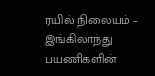ரயில் நிலையம் – இங்கிலாந்து பயணிகளின்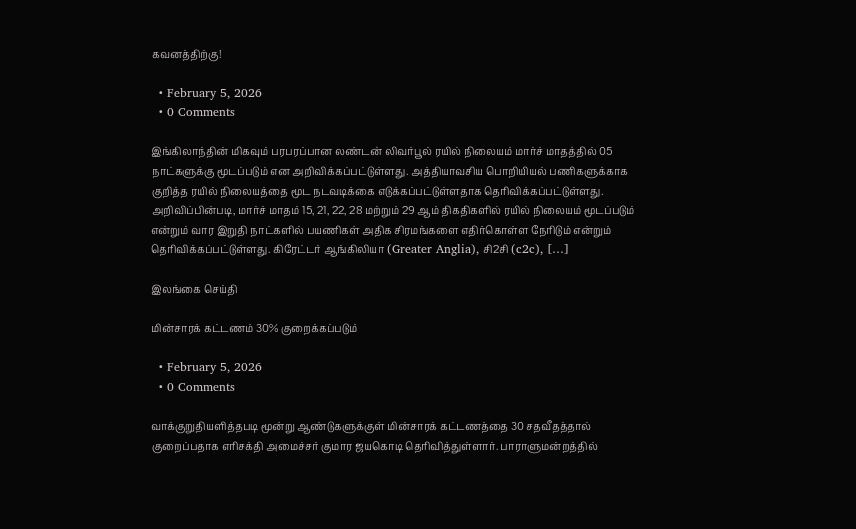கவனத்திற்கு!

  • February 5, 2026
  • 0 Comments

இங்கிலாந்தின் மிகவும் பரபரப்பான லண்டன் லிவர்பூல் ரயில் நிலையம் மார்ச் மாதத்தில் 05 நாட்களுக்கு மூடப்படும் என அறிவிக்கப்பட்டுள்ளது. அத்தியாவசிய பொறியியல் பணிகளுக்காக குறித்த ரயில் நிலையத்தை மூட நடவடிக்கை எடுக்கப்பட்டுள்ளதாக தெரிவிக்கப்பட்டுள்ளது. அறிவிப்பின்படி, மார்ச் மாதம் 15, 21, 22, 28 மற்றும் 29 ஆம் திகதிகளில் ரயில் நிலையம் மூடப்படும் என்றும் வார இறுதி நாட்களில் பயணிகள் அதிக சிரமங்களை எதிர்கொள்ள நேரிடும் என்றும் தெரிவிக்கப்பட்டுள்ளது. கிரேட்டர் ஆங்கிலியா (Greater Anglia), சி2சி (c2c), […]

இலங்கை செய்தி

மின்சாரக் கட்டணம் 30% குறைக்கப்படும்

  • February 5, 2026
  • 0 Comments

வாக்குறுதியளித்தபடி மூன்று ஆண்டுகளுக்குள் மின்சாரக் கட்டணத்தை 30 சதவீதத்தால் குறைப்பதாக எரிசக்தி அமைச்சர் குமார ஜயகொடி தெரிவித்துள்ளார். பாராளுமன்றத்தில்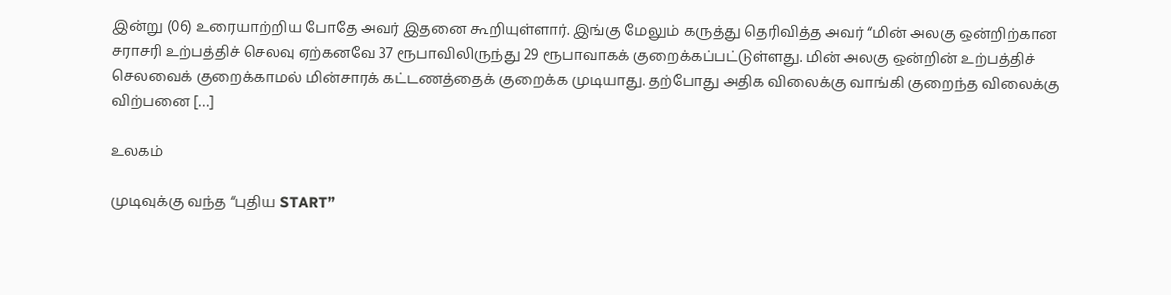இன்று (06) உரையாற்றிய போதே அவர் இதனை கூறியுள்ளார். இங்கு மேலும் கருத்து தெரிவித்த அவர் “மின் அலகு ஒன்றிற்கான சராசரி உற்பத்திச் செலவு ஏற்கனவே 37 ரூபாவிலிருந்து 29 ரூபாவாகக் குறைக்கப்பட்டுள்ளது. மின் அலகு ஒன்றின் உற்பத்திச் செலவைக் குறைக்காமல் மின்சாரக் கட்டணத்தைக் குறைக்க முடியாது. தற்போது அதிக விலைக்கு வாங்கி குறைந்த விலைக்கு விற்பனை […]

உலகம்

முடிவுக்கு வந்த “புதிய START”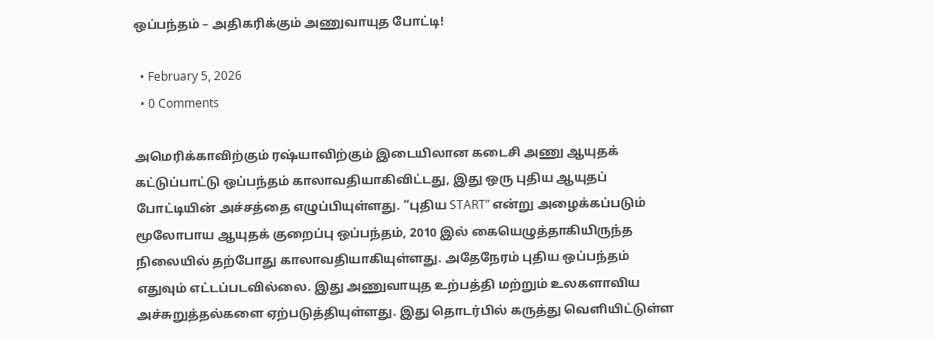ஒப்பந்தம் – அதிகரிக்கும் அணுவாயுத போட்டி!

  • February 5, 2026
  • 0 Comments

அமெரிக்காவிற்கும் ரஷ்யாவிற்கும் இடையிலான கடைசி அணு ஆயுதக் கட்டுப்பாட்டு ஒப்பந்தம் காலாவதியாகிவிட்டது, இது ஒரு புதிய ஆயுதப் போட்டியின் அச்சத்தை எழுப்பியுள்ளது. “புதிய START” என்று அழைக்கப்படும் மூலோபாய ஆயுதக் குறைப்பு ஒப்பந்தம், 2010 இல் கையெழுத்தாகியிருந்த நிலையில் தற்போது காலாவதியாகியுள்ளது. அதேநேரம் புதிய ஒப்பந்தம் எதுவும் எட்டப்படவில்லை. இது அணுவாயுத உற்பத்தி மற்றும் உலகளாவிய அச்சுறுத்தல்களை ஏற்படுத்தியுள்ளது. இது தொடர்பில் கருத்து வெளியிட்டுள்ள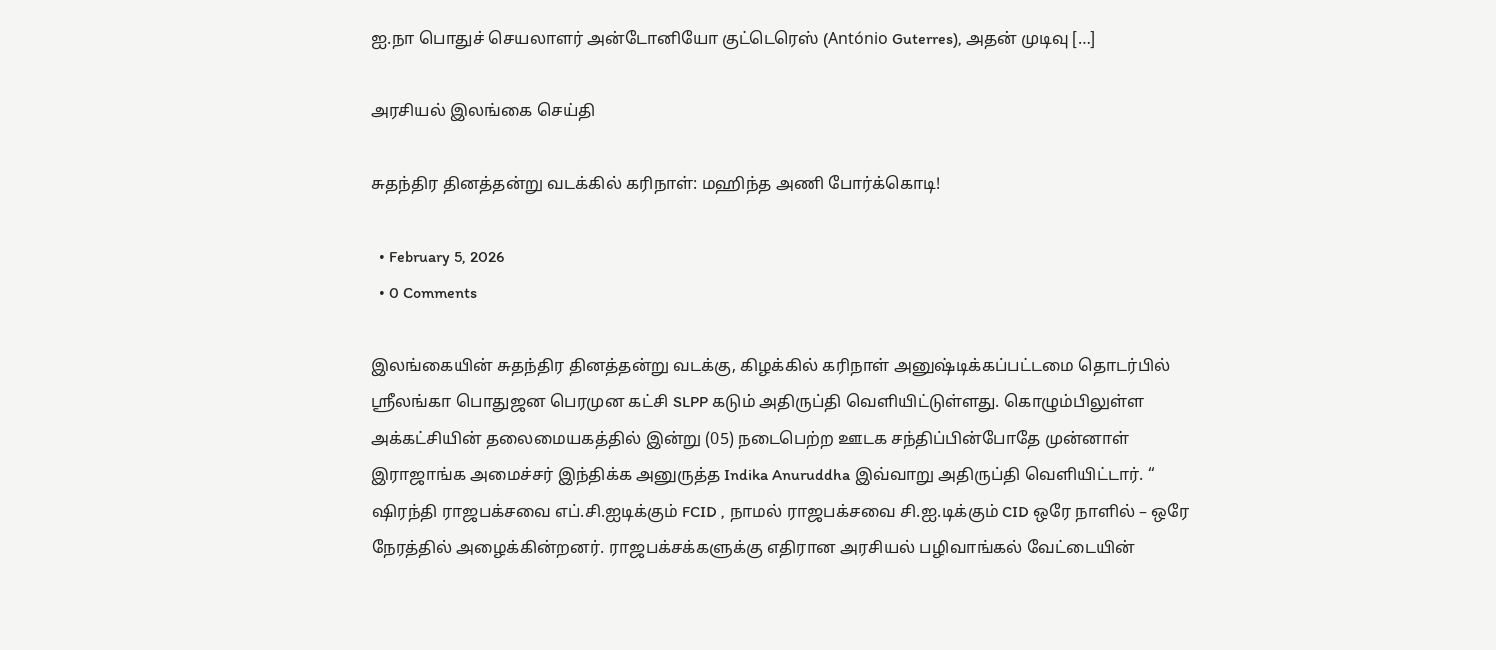ஐ.நா பொதுச் செயலாளர் அன்டோனியோ குட்டெரெஸ் (António Guterres), அதன் முடிவு […]

அரசியல் இலங்கை செய்தி

சுதந்திர தினத்தன்று வடக்கில் கரிநாள்: மஹிந்த அணி போர்க்கொடி!

  • February 5, 2026
  • 0 Comments

இலங்கையின் சுதந்திர தினத்தன்று வடக்கு, கிழக்கில் கரிநாள் அனுஷ்டிக்கப்பட்டமை தொடர்பில் ஸ்ரீலங்கா பொதுஜன பெரமுன கட்சி SLPP கடும் அதிருப்தி வெளியிட்டுள்ளது. கொழும்பிலுள்ள அக்கட்சியின் தலைமையகத்தில் இன்று (05) நடைபெற்ற ஊடக சந்திப்பின்போதே முன்னாள் இராஜாங்க அமைச்சர் இந்திக்க அனுருத்த Indika Anuruddha இவ்வாறு அதிருப்தி வெளியிட்டார். “ ஷிரந்தி ராஜபக்சவை எப்.சி.ஐடிக்கும் FCID , நாமல் ராஜபக்சவை சி.ஐ.டிக்கும் CID ஒரே நாளில் – ஒரே நேரத்தில் அழைக்கின்றனர். ராஜபக்சக்களுக்கு எதிரான அரசியல் பழிவாங்கல் வேட்டையின்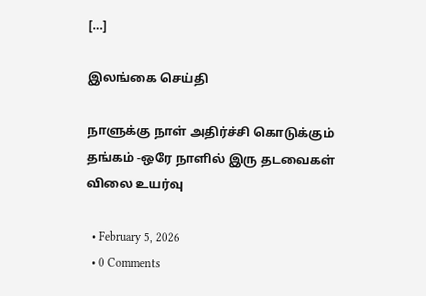[…]

இலங்கை செய்தி

நாளுக்கு நாள் அதிர்ச்சி கொடுக்கும் தங்கம் -ஒரே நாளில் இரு தடவைகள் விலை உயர்வு

  • February 5, 2026
  • 0 Comments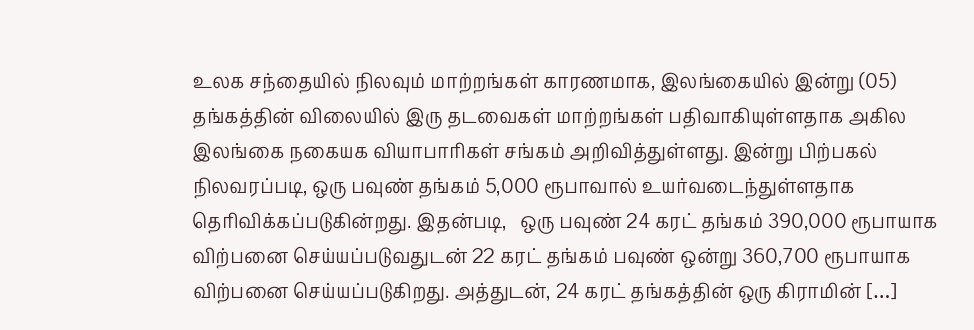உலக சந்தையில் நிலவும் மாற்றங்கள் காரணமாக, இலங்கையில் இன்று (05) தங்கத்தின் விலையில் இரு தடவைகள் மாற்றங்கள் பதிவாகியுள்ளதாக அகில இலங்கை நகையக வியாபாரிகள் சங்கம் அறிவித்துள்ளது. இன்று பிற்பகல் நிலவரப்படி, ஒரு பவுண் தங்கம் 5,000 ரூபாவால் உயர்வடைந்துள்ளதாக தெரிவிக்கப்படுகின்றது. இதன்படி,   ஒரு பவுண் 24 கரட் தங்கம் 390,000 ரூபாயாக விற்பனை செய்யப்படுவதுடன் 22 கரட் தங்கம் பவுண் ஒன்று 360,700 ரூபாயாக விற்பனை செய்யப்படுகிறது. அத்துடன், 24 கரட் தங்கத்தின் ஒரு கிராமின் […]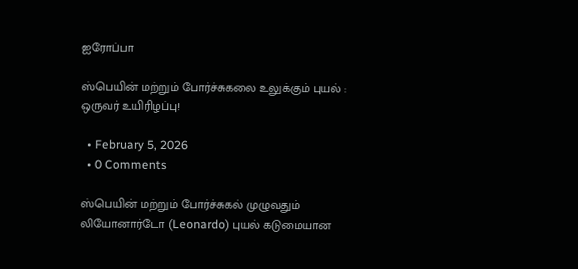ஐரோப்பா

ஸ்பெயின் மற்றும் போர்ச்சுகலை உலுக்கும் புயல் : ஒருவர் உயிரிழப்பு!

  • February 5, 2026
  • 0 Comments

ஸ்பெயின் மற்றும் போர்ச்சுகல் முழுவதும் லியோனார்டோ (Leonardo) புயல் கடுமையான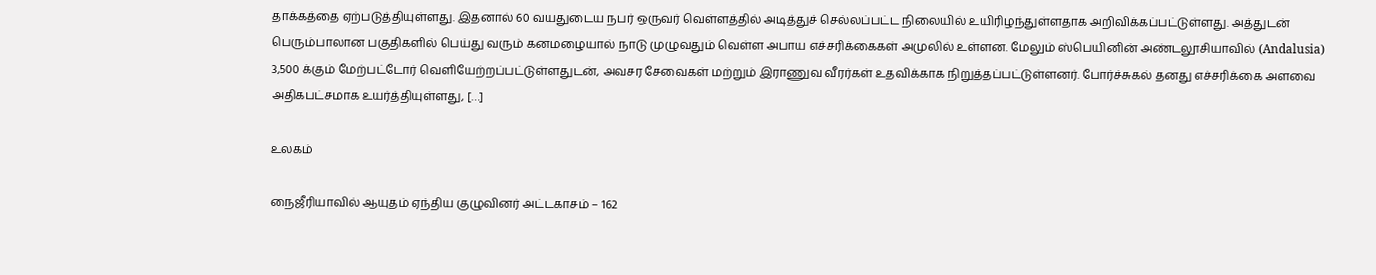தாக்கத்தை ஏற்படுத்தியுள்ளது. இதனால் 60 வயதுடைய நபர் ஒருவர் வெள்ளத்தில் அடித்துச் செல்லப்பட்ட நிலையில் உயிரிழந்துள்ளதாக அறிவிக்கப்பட்டுள்ளது. அத்துடன் பெரும்பாலான பகுதிகளில் பெய்து வரும் கனமழையால் நாடு முழுவதும் வெள்ள அபாய எச்சரிக்கைகள் அமுலில் உள்ளன. மேலும் ஸ்பெயினின் அண்டலூசியாவில் (Andalusia) 3,500 க்கும் மேற்பட்டோர் வெளியேற்றப்பட்டுள்ளதுடன், அவசர சேவைகள் மற்றும் இராணுவ வீரர்கள் உதவிக்காக நிறுத்தப்பட்டுள்ளனர். போர்ச்சுகல் தனது எச்சரிக்கை அளவை அதிகபட்சமாக உயர்த்தியுள்ளது, […]

உலகம்

நைஜீரியாவில் ஆயுதம் ஏந்திய குழுவினர் அட்டகாசம் – 162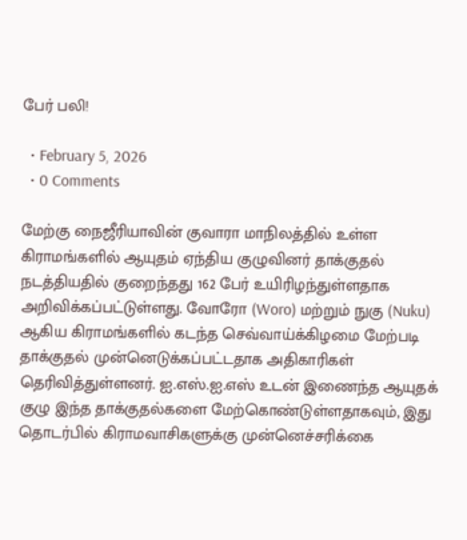பேர் பலி!

  • February 5, 2026
  • 0 Comments

மேற்கு நைஜீரியாவின் குவாரா மாநிலத்தில் உள்ள கிராமங்களில் ஆயுதம் ஏந்திய குழுவினர் தாக்குதல் நடத்தியதில் குறைந்தது 162 பேர் உயிரிழந்துள்ளதாக அறிவிக்கப்பட்டுள்ளது. வோரோ (Woro) மற்றும் நுகு (Nuku) ஆகிய கிராமங்களில் கடந்த செவ்வாய்க்கிழமை மேற்படி தாக்குதல் முன்னெடுக்கப்பட்டதாக அதிகாரிகள் தெரிவித்துள்ளனர். ஐ.எஸ்.ஐ.எஸ் உடன் இணைந்த ஆயுதக் குழு இந்த தாக்குதல்களை மேற்கொண்டுள்ளதாகவும், இது தொடர்பில் கிராமவாசிகளுக்கு முன்னெச்சரிக்கை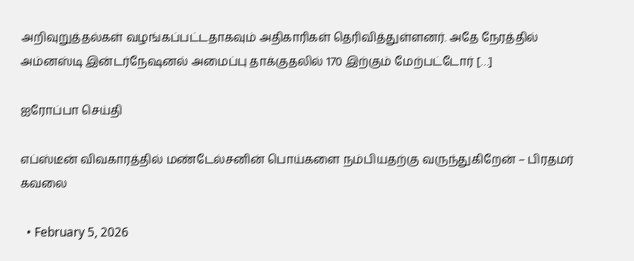அறிவுறுத்தல்கள் வழங்கப்பட்டதாகவும் அதிகாரிகள் தெரிவித்துள்ளனர். அதே நேரத்தில் அம்னஸ்டி இன்டர்நேஷனல் அமைப்பு தாக்குதலில் 170 இற்கும் மேற்பட்டோர் […]

ஐரோப்பா செய்தி

எப்ஸ்டீன் விவகாரத்தில் மண்டேல்சனின் பொய்களை நம்பியதற்கு வருந்துகிறேன் – பிரதமர் கவலை

  • February 5, 2026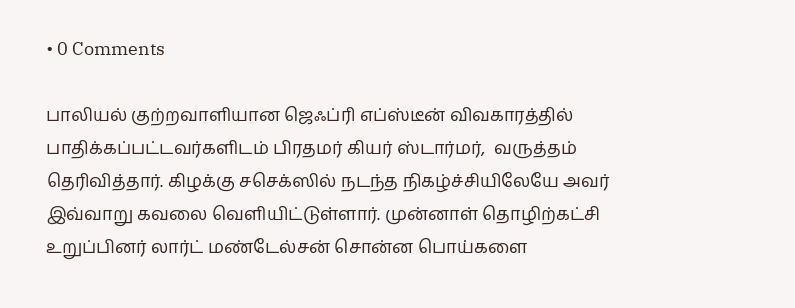• 0 Comments

பாலியல் குற்றவாளியான ஜெஃப்ரி எப்ஸ்டீன் விவகாரத்தில் பாதிக்கப்பட்டவர்களிடம் பிரதமர் கியர் ஸ்டார்மர்,  வருத்தம் தெரிவித்தார். கிழக்கு சசெக்ஸில் நடந்த நிகழ்ச்சியிலேயே அவர் இவ்வாறு கவலை வெளியிட்டுள்ளார். முன்னாள் தொழிற்கட்சி உறுப்பினர் லார்ட் மண்டேல்சன் சொன்ன பொய்களை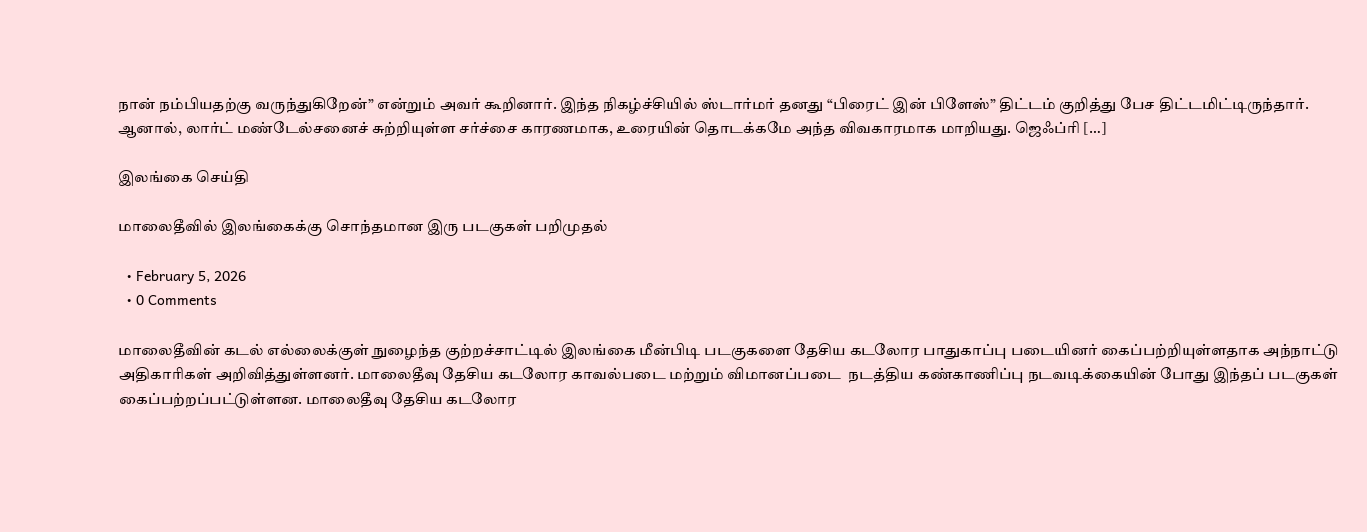நான் நம்பியதற்கு வருந்துகிறேன்” என்றும் அவர் கூறினார். இந்த நிகழ்ச்சியில் ஸ்டார்மர் தனது “பிரைட் இன் பிளேஸ்” திட்டம் குறித்து பேச திட்டமிட்டிருந்தார். ஆனால், லார்ட் மண்டேல்சனைச் சுற்றியுள்ள சர்ச்சை காரணமாக, உரையின் தொடக்கமே அந்த விவகாரமாக மாறியது. ஜெஃப்ரி […]

இலங்கை செய்தி

மாலைதீவில் இலங்கைக்கு சொந்தமான இரு படகுகள் பறிமுதல்

  • February 5, 2026
  • 0 Comments

மாலைதீவின் கடல் எல்லைக்குள் நுழைந்த குற்றச்சாட்டில் இலங்கை மீன்பிடி படகுகளை தேசிய கடலோர பாதுகாப்பு படையினர் கைப்பற்றியுள்ளதாக அந்நாட்டு அதிகாரிகள் அறிவித்துள்ளனர். மாலைதீவு தேசிய கடலோர காவல்படை மற்றும் விமானப்படை  நடத்திய கண்காணிப்பு நடவடிக்கையின் போது இந்தப் படகுகள் கைப்பற்றப்பட்டுள்ளன. மாலைதீவு தேசிய கடலோர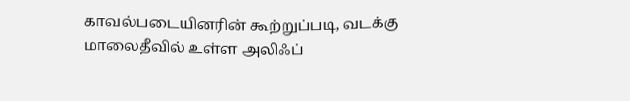காவல்படையினரின் கூற்றுப்படி, வடக்கு மாலைதீவில் உள்ள அலிஃப்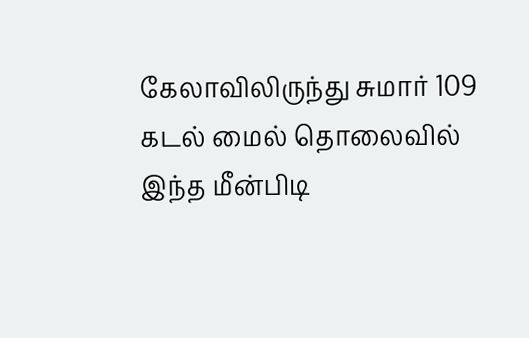கேலாவிலிருந்து சுமார் 109 கடல் மைல் தொலைவில் இந்த மீன்பிடி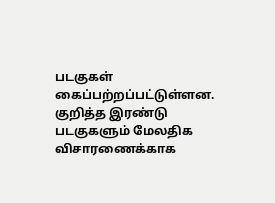படகுகள் கைப்பற்றப்பட்டுள்ளன. குறித்த இரண்டு படகுகளும் மேலதிக விசாரணைக்காக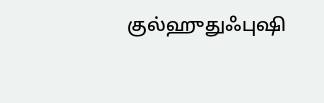குல்ஹுதுஃபுஷி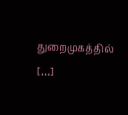துறைமுகத்தில் […]